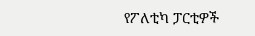የፖለቲካ ፓርቲዎች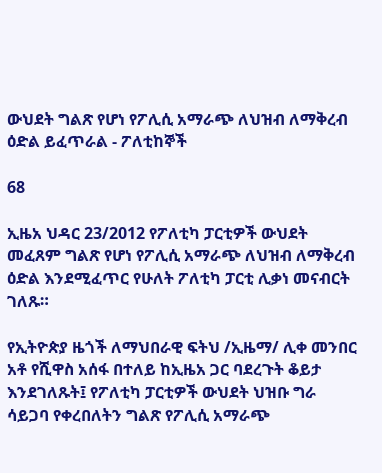ውህደት ግልጽ የሆነ የፖሊሲ አማራጭ ለህዝብ ለማቅረብ ዕድል ይፈጥራል - ፖለቲከኞች

68

ኢዜአ ህዳር 23/2012 የፖለቲካ ፓርቲዎች ውህደት መፈጸም ግልጽ የሆነ የፖሊሲ አማራጭ ለህዝብ ለማቅረብ ዕድል እንደሚፈጥር የሁለት ፖለቲካ ፓርቲ ሊቃነ መናብርት ገለጹ።

የኢትዮጵያ ዜጎች ለማህበራዊ ፍትህ /ኢዜማ/ ሊቀ መንበር አቶ የሺዋስ አሰፋ በተለይ ከኢዜአ ጋር ባደረጉት ቆይታ እንደገለጹት፤ የፖለቲካ ፓርቲዎች ውህደት ህዝቡ ግራ ሳይጋባ የቀረበለትን ግልጽ የፖሊሲ አማራጭ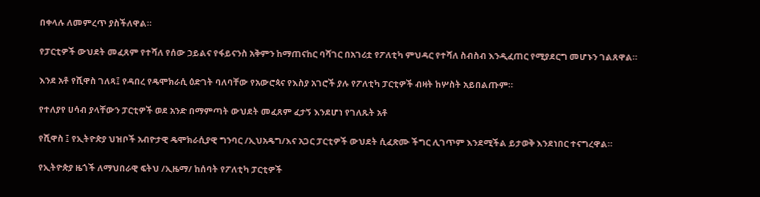በቀላሉ ለመምረጥ ያስችለዋል።

የፓርቲዎች ውህደት መፈጸም የተሻለ የሰው ኃይልና የፋይናንስ አቅምን ከማጠናከር ባሻገር በአገሪቷ የፖለቲካ ምህዳር የተሻለ ስብስብ እንዲፈጠር የሚያደርግ መሆኑን ገልጸዋል።

እንደ አቶ የሺዋስ ገለጻ፤ የዳበረ የዴሞክራሲ ዕድገት ባለባቸው የአውሮጳና የእስያ አገሮች ያሉ የፖለቲካ ፓርቲዎች ብዛት ከሦስት አይበልጡም።

የተለያየ ሀሳብ ያላቸውን ፓርቲዎች ወደ አንድ በማምጣት ውህደት መፈጸም ፈታኝ እንደሆነ የገለጹት አቶ

የሺዋስ ፤ የኢትዮጵያ ህዝቦች አብዮታዊ ዴሞክራሲያዊ ግንባር /ኢህአዴግ/እና አጋር ፓርቲዎች ውህደት ሲፈጽሙ ችግር ሊገጥም እንደሚችል ይታወቅ እንደነበር ተናግረዋል።

የኢትዮጵያ ዜጎች ለማህበራዊ ፍትህ /ኢዜማ/ ከሰባት የፖለቲካ ፓርቲዎች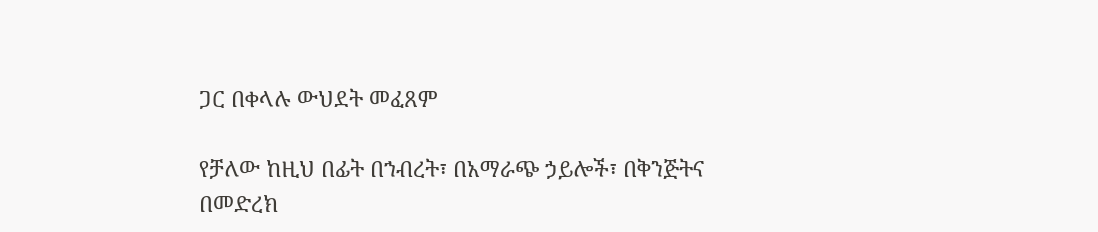ጋር በቀላሉ ውህደት መፈጸም

የቻለው ከዚህ በፊት በኀብረት፣ በአማራጭ ኃይሎች፣ በቅንጅትና በመድረክ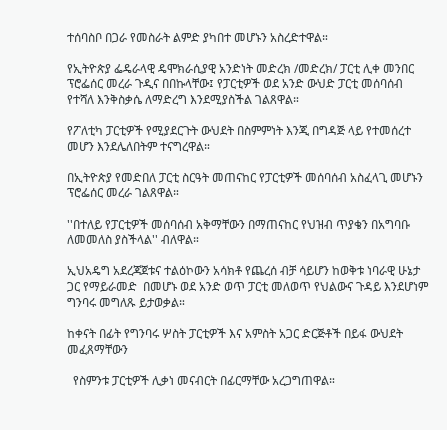ተሰባስቦ በጋራ የመስራት ልምድ ያካበተ መሆኑን አስረድተዋል።

የኢትዮጵያ ፌዴራላዊ ዴሞክራሲያዊ አንድነት መድረክ /መድረክ/ ፓርቲ ሊቀ መንበር ፕሮፌሰር መረራ ጉዲና በበኩላቸው፤ የፓርቲዎች ወደ አንድ ውህድ ፓርቲ መሰባሰብ የተሻለ እንቅስቃሴ ለማድረግ እንደሚያስችል ገልጸዋል።

የፖለቲካ ፓርቲዎች የሚያደርጉት ውህደት በስምምነት እንጂ በግዳጅ ላይ የተመሰረተ መሆን እንደሌለበትም ተናግረዋል።

በኢትዮጵያ የመድበለ ፓርቲ ስርዓት መጠናከር የፓርቲዎች መሰባሰብ አስፈላጊ መሆኑን ፕሮፌሰር መረራ ገልጸዋል።

''በተለይ የፓርቲዎች መሰባሰብ አቅማቸውን በማጠናከር የህዝብ ጥያቄን በአግባቡ ለመመለስ ያስችላል'' ብለዋል።

ኢህአዴግ አደረጃጀቱና ተልዕኮውን አሳክቶ የጨረሰ ብቻ ሳይሆን ከወቅቱ ነባራዊ ሁኔታ ጋር የማይራመድ  በመሆኑ ወደ አንድ ወጥ ፓርቲ መለወጥ የህልውና ጉዳይ እንደሆነም ግንባሩ መግለጹ ይታወቃል።

ከቀናት በፊት የግንባሩ ሦስት ፓርቲዎች እና አምስት አጋር ድርጅቶች በይፋ ውህደት መፈጸማቸውን

  የስምንቱ ፓርቲዎች ሊቃነ መናብርት በፊርማቸው አረጋግጠዋል።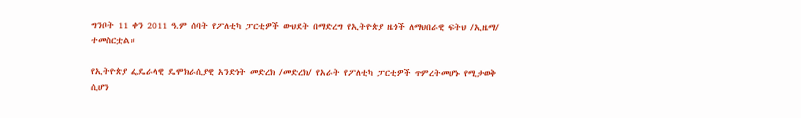ግንቦት 11 ቀን 2011 ዓ.ም ሰባት የፖለቲካ ፓርቲዎች ውህደት በማድረግ የኢትዮጵያ ዜጎች ለማህበራዊ ፍትህ /ኢዜማ/ ተመስርቷል።

የኢትዮጵያ ፌዴራላዊ ዴሞክራሲያዊ አንድነት መድረክ /መድረክ/ የአራት የፖለቲካ ፓርቲዎች ጥምረትመሆኑ የሚታወቅ ሲሆን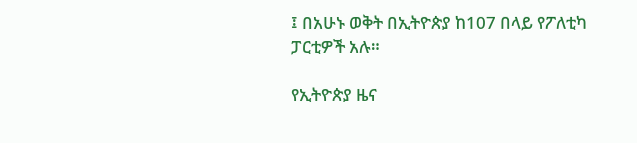፤ በአሁኑ ወቅት በኢትዮጵያ ከ107 በላይ የፖለቲካ ፓርቲዎች አሉ።

የኢትዮጵያ ዜና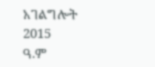አገልግሎት
2015
ዓ.ም